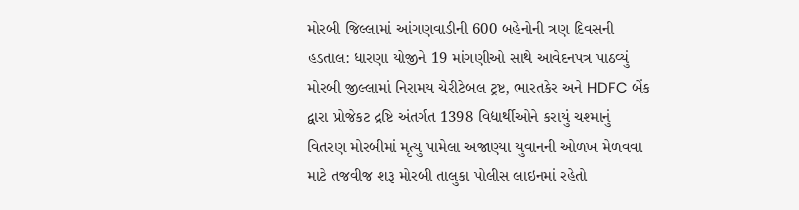મોરબી જિલ્લામાં આંગણવાડીની 600 બહેનોની ત્રણ દિવસની હડતાલ: ધારણા યોજીને 19 માંગણીઓ સાથે આવેદનપત્ર પાઠવ્યું મોરબી જીલ્લામાં નિરામય ચેરીટેબલ ટ્રષ્ટ, ભારતકેર અને HDFC બેંક દ્વારા પ્રોજેકટ દ્રષ્ટિ અંતર્ગત 1398 વિદ્યાર્થીઓને કરાયું ચશ્માનું વિતરણ મોરબીમાં મૃત્યુ પામેલા અજાણ્યા યુવાનની ઓળખ મેળવવા માટે તજવીજ શરૂ મોરબી તાલુકા પોલીસ લાઇનમાં રહેતો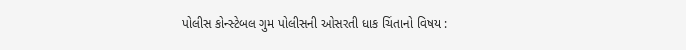પોલીસ કોન્સ્ટેબલ ગુમ પોલીસની ઓસરતી ધાક ચિંતાનો વિષય :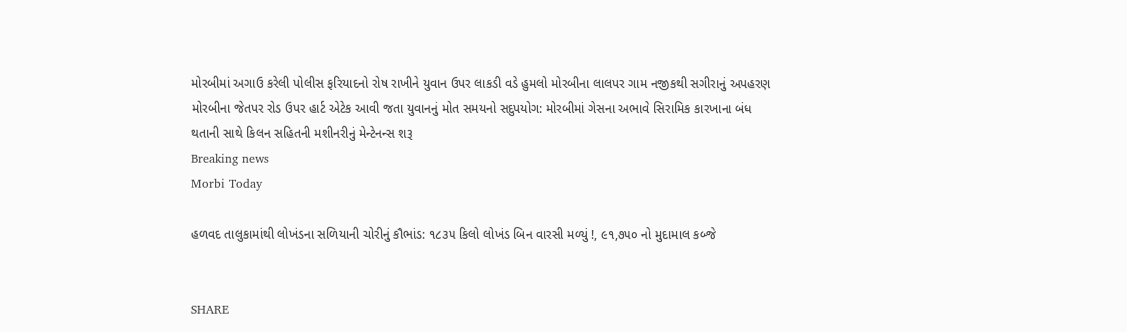મોરબીમાં અગાઉ કરેલી પોલીસ ફરિયાદનો રોષ રાખીને યુવાન ઉપર લાકડી વડે હુમલો મોરબીના લાલપર ગામ નજીકથી સગીરાનું અપહરણ મોરબીના જેતપર રોડ ઉપર હાર્ટ એટેક આવી જતા યુવાનનું મોત સમયનો સદુપયોગ: મોરબીમાં ગેસના અભાવે સિરામિક કારખાના બંધ થતાની સાથે કિલન સહિતની મશીનરીનું મેન્ટેનન્સ શરૂ
Breaking news
Morbi Today

હળવદ તાલુકામાંથી લોખંડના સળિયાની ચોરીનું કૌભાંડ: ૧૮૩૫ કિલો લોખંડ બિન વારસી મળ્યું !, ૯૧,૭૫૦ નો મુદામાલ કબ્જે


SHARE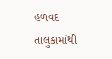હળવદ તાલુકામાંથી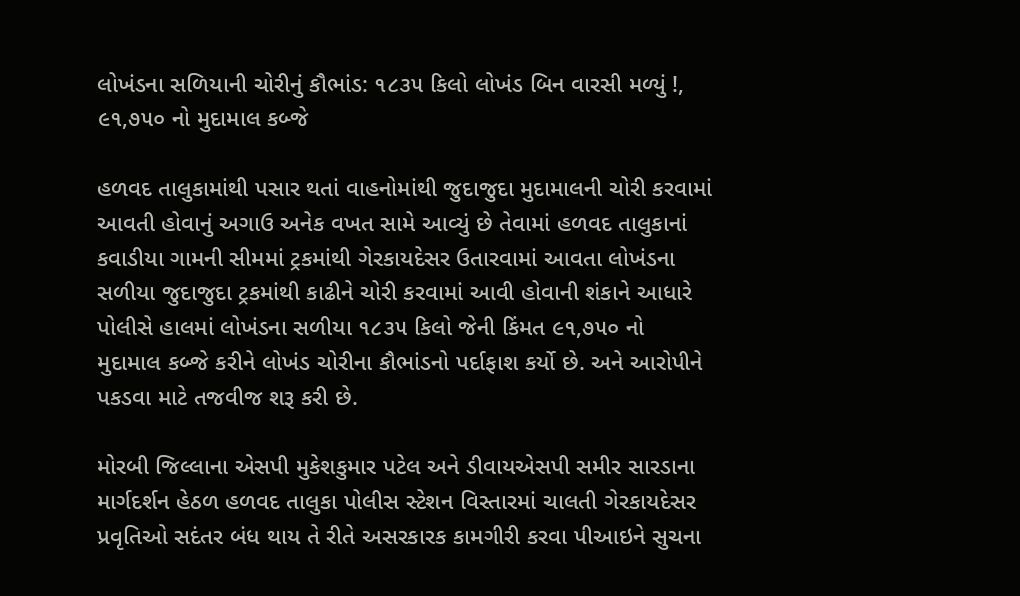લોખંડના સળિયાની ચોરીનું કૌભાંડ: ૧૮૩૫ કિલો લોખંડ બિન વારસી મળ્યું !, ૯૧,૭૫૦ નો મુદામાલ કબ્જે

હળવદ તાલુકામાંથી પસાર થતાં વાહનોમાંથી જુદાજુદા મુદામાલની ચોરી કરવામાં આવતી હોવાનું અગાઉ અનેક વખત સામે આવ્યું છે તેવામાં હળવદ તાલુકાનાં કવાડીયા ગામની સીમમાં ટ્રકમાંથી ગેરકાયદેસર ઉતારવામાં આવતા લોખંડના સળીયા જુદાજુદા ટ્રકમાંથી કાઢીને ચોરી કરવામાં આવી હોવાની શંકાને આધારે પોલીસે હાલમાં લોખંડના સળીયા ૧૮૩૫ કિલો જેની કિંમત ૯૧,૭૫૦ નો મુદામાલ કબ્જે કરીને લોખંડ ચોરીના કૌભાંડનો પર્દાફાશ કર્યો છે. અને આરોપીને પકડવા માટે તજવીજ શરૂ કરી છે.

મોરબી જિલ્લાના એસપી મુકેશકુમાર પટેલ અને ડીવાયએસપી સમીર સારડાના માર્ગદર્શન હેઠળ હળવદ તાલુકા પોલીસ સ્ટેશન વિસ્તારમાં ચાલતી ગેરકાયદેસર પ્રવૃતિઓ સદંતર બંધ થાય તે રીતે અસરકારક કામગીરી કરવા પીઆઇને સુચના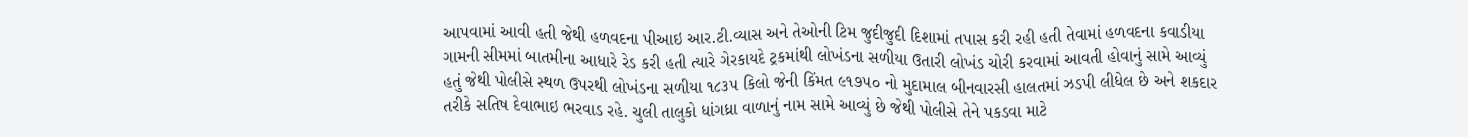આપવામાં આવી હતી જેથી હળવદના પીઆઇ આર.ટી.વ્યાસ અને તેઓની ટિમ જુદીજુદી દિશામાં તપાસ કરી રહી હતી તેવામાં હળવદના કવાડીયા ગામની સીમમાં બાતમીના આધારે રેડ કરી હતી ત્યારે ગેરકાયદે ટ્રકમાંથી લોખંડના સળીયા ઉતારી લોખંડ ચોરી કરવામાં આવતી હોવાનું સામે આવ્યું હતું જેથી પોલીસે સ્થળ ઉપરથી લોખંડના સળીયા ૧૮૩૫ કિલો જેની કિંમત ૯૧૭૫૦ નો મુદામાલ બીનવારસી હાલતમાં ઝડપી લીધેલ છે અને શકદાર તરીકે સતિષ દેવાભાઇ ભરવાડ રહે. ચુલી તાલુકો ધાંગધ્રા વાળાનું નામ સામે આવ્યું છે જેથી પોલીસે તેને પકડવા માટે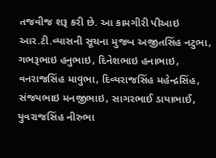તજવીજ શરૂ કરી છે. આ કામગીરી પીઆઇ આર.ટી.વ્યાસની સૂચના મુજબ અજીતસિંહ નટુભા, ગભરૂભાઇ હનુભાઇ, દિનેશભાઇ હનાભાઇ, વનરાજસિંહ માવુભા, દિવ્યરાજસિંહ મહેન્દ્રસિંહ, સંજયભાઇ મનજીભાઇ, સાગરભાઈ ડાયાભાઈ, યુવરાજસિંહ નીરુભા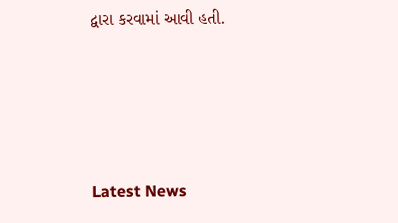દ્વારા કરવામાં આવી હતી.




Latest News